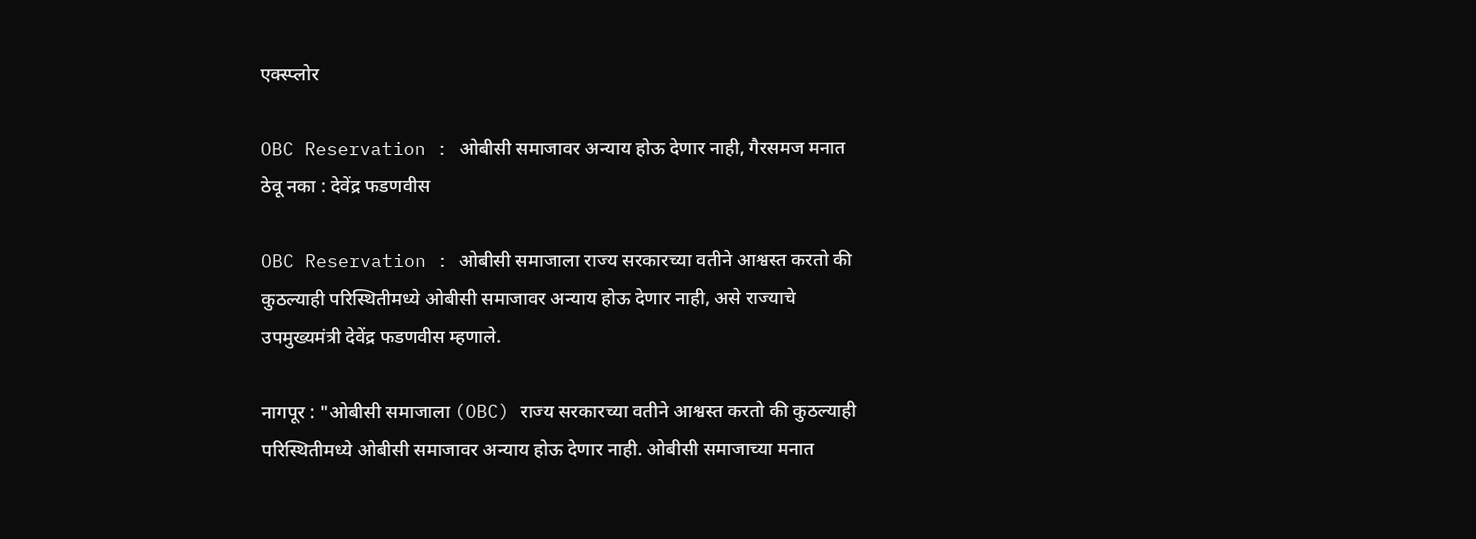एक्स्प्लोर

OBC Reservation : ओबीसी समाजावर अन्याय होऊ देणार नाही, गैरसमज मनात ठेवू नका : देवेंद्र फडणवीस

OBC Reservation : ओबीसी समाजाला राज्य सरकारच्या वतीने आश्वस्त करतो की कुठल्याही परिस्थितीमध्ये ओबीसी समाजावर अन्याय होऊ देणार नाही, असे राज्याचे उपमुख्यमंत्री देवेंद्र फडणवीस म्हणाले.

नागपूर : "ओबीसी समाजाला (OBC) राज्य सरकारच्या वतीने आश्वस्त करतो की कुठल्याही परिस्थितीमध्ये ओबीसी समाजावर अन्याय होऊ देणार नाही. ओबीसी समाजाच्या मनात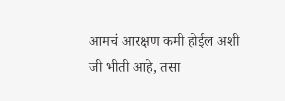आमचं आरक्षण कमी होईल अशी जी भीती आहे, तसा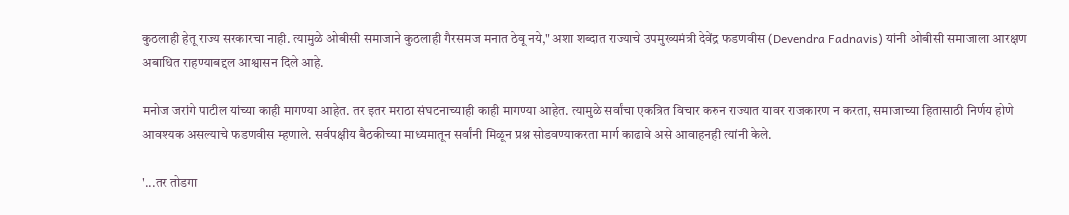कुठलाही हेतू राज्य सरकारचा नाही. त्यामुळे ओबीसी समाजाने कुठलाही गैरसमज मनात ठेवू नये," अशा शब्दात राज्याचे उपमुख्यमंत्री देवेंद्र फडणवीस (Devendra Fadnavis) यांनी ओबीसी समाजाला आरक्षण अबाधित राहण्याबद्दल आश्वासन दिले आहे.

मनोज जरांगे पाटील यांच्या काही मागण्या आहेत. तर इतर मराठा संघटनाच्याही काही मागण्या आहेत. त्यामुळे सर्वांचा एकत्रित विचार करुन राज्यात यावर राजकारण न करता, समाजाच्या हितासाठी निर्णय होणे आवश्यक असल्याचे फडणवीस म्हणाले. सर्वपक्षीय बैठकीच्या माध्यमातून सर्वांनी मिळून प्रश्न सोडवण्याकरता मार्ग काढावे असे आवाहनही त्यांनी केले.

'...तर तोडगा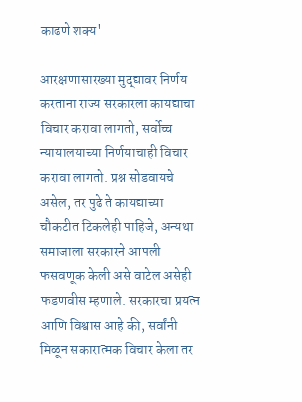काढणे शक्य'

आरक्षणासारख्या मुद्द्यावर निर्णय करताना राज्य सरकारला कायद्याचा विचार करावा लागतो, सर्वोच्च न्यायालयाच्या निर्णयाचाही विचार करावा लागतो. प्रश्न सोडवायचे असेल, तर पुढे ते कायद्याच्या चौकटीत टिकलेही पाहिजे, अन्यथा समाजाला सरकारने आपली फसवणूक केली असे वाटेल असेही फडणवीस म्हणाले. सरकारचा प्रयत्न आणि विश्वास आहे की, सर्वांनी मिळून सकारात्मक विचार केला तर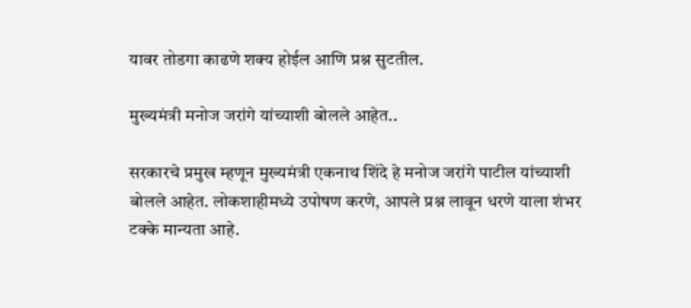यावर तोडगा काढणे शक्य होईल आणि प्रश्न सुटतील.

मुख्यमंत्री मनोज जरांगे यांच्याशी बोलले आहेत..

सरकारचे प्रमुख म्हणून मुख्यमंत्री एकनाथ शिंदे हे मनोज जरांगे पाटील यांच्याशी बोलले आहेत. लोकशाहीमध्ये उपोषण करणे, आपले प्रश्न लावून धरणे याला शंभर टक्के मान्यता आहे.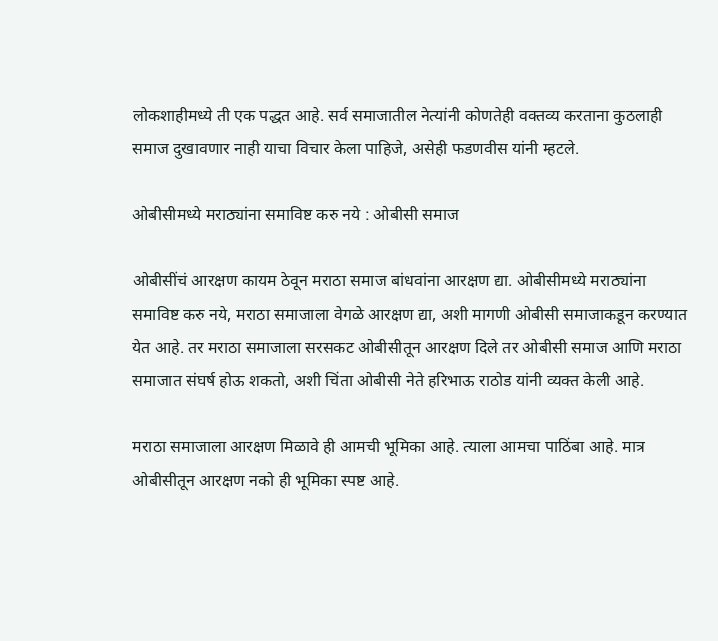लोकशाहीमध्ये ती एक पद्धत आहे. सर्व समाजातील नेत्यांनी कोणतेही वक्तव्य करताना कुठलाही समाज दुखावणार नाही याचा विचार केला पाहिजे, असेही फडणवीस यांनी म्हटले.

ओबीसीमध्ये मराठ्यांना समाविष्ट करु नये : ओबीसी समाज

ओबीसींचं आरक्षण कायम ठेवून मराठा समाज बांधवांना आरक्षण द्या. ओबीसीमध्ये मराठ्यांना समाविष्ट करु नये, मराठा समाजाला वेगळे आरक्षण द्या, अशी मागणी ओबीसी समाजाकडून करण्यात येत आहे. तर मराठा समाजाला सरसकट ओबीसीतून आरक्षण दिले तर ओबीसी समाज आणि मराठा समाजात संघर्ष होऊ शकतो, अशी चिंता ओबीसी नेते हरिभाऊ राठोड यांनी व्यक्त केली आहे.

मराठा समाजाला आरक्षण मिळावे ही आमची भूमिका आहे. त्याला आमचा पाठिंबा आहे. मात्र ओबीसीतून आरक्षण नको ही भूमिका स्पष्ट आहे.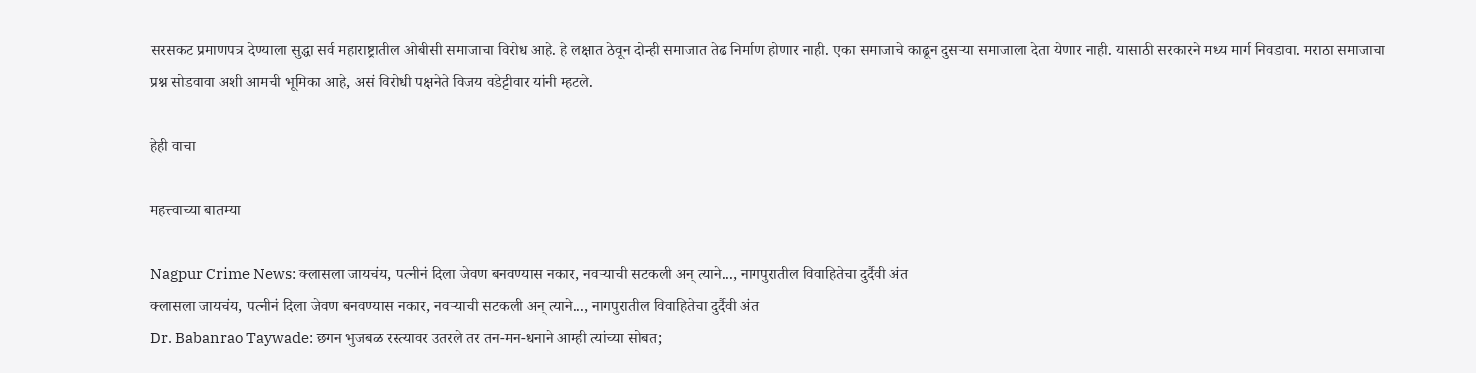सरसकट प्रमाणपत्र देण्याला सुद्धा सर्व महाराष्ट्रातील ओबीसी समाजाचा विरोध आहे. हे लक्षात ठेवून दोन्ही समाजात तेढ निर्माण होणार नाही. एका समाजाचे काढून दुसऱ्या समाजाला देता येणार नाही. यासाठी सरकारने मध्य मार्ग निवडावा. मराठा समाजाचा प्रश्न सोडवावा अशी आमची भूमिका आहे, असं विरोधी पक्षनेते विजय वडेट्टीवार यांनी म्हटले.

हेही वाचा

महत्त्वाच्या बातम्या

Nagpur Crime News: क्लासला जायचंय, पत्नीनं दिला जेवण बनवण्यास नकार, नवऱ्याची सटकली अन् त्याने..., नागपुरातील विवाहितेचा दुर्दैवी अंत
क्लासला जायचंय, पत्नीनं दिला जेवण बनवण्यास नकार, नवऱ्याची सटकली अन् त्याने..., नागपुरातील विवाहितेचा दुर्दैवी अंत
Dr. Babanrao Taywade: छगन भुजबळ रस्त्यावर उतरले तर तन-मन-धनाने आम्ही त्यांच्या सोबत;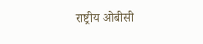राष्ट्रीय ओबीसी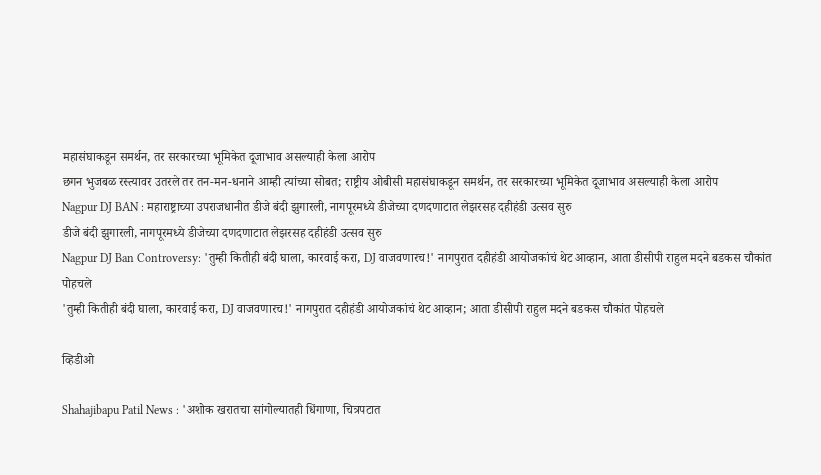महासंघाकडून समर्थन, तर सरकारच्या भूमिकेत दूजाभाव असल्याही केला आरोप
छगन भुजबळ रस्त्यावर उतरले तर तन-मन-धनाने आम्ही त्यांच्या सोबत; राष्ट्रीय ओबीसी महासंघाकडून समर्थन, तर सरकारच्या भूमिकेत दूजाभाव असल्याही केला आरोप
Nagpur DJ BAN : महाराष्ट्राच्या उपराजधानीत डीजे बंदी झुगारली, नागपूरमध्ये डीजेच्या दणदणाटात लेझरसह दहीहंडी उत्सव सुरु
डीजे बंदी झुगारली, नागपूरमध्ये डीजेच्या दणदणाटात लेझरसह दहीहंडी उत्सव सुरु
Nagpur DJ Ban Controversy: 'तुम्ही कितीही बंदी घाला, कारवाई करा, DJ वाजवणारच!' नागपुरात दहीहंडी आयोजकांचं थेट आव्हान, आता डीसीपी राहुल मदने बडकस चौकांत पोहचले
'तुम्ही कितीही बंदी घाला, कारवाई करा, DJ वाजवणारच!' नागपुरात दहीहंडी आयोजकांचं थेट आव्हान; आता डीसीपी राहुल मदने बडकस चौकांत पोहचले

व्हिडीओ

Shahajibapu Patil News : 'अशोक खरातचा सांगोल्यातही धिंगाणा, चित्रपटात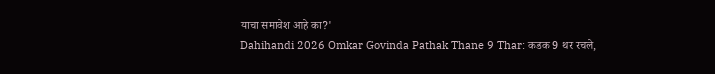याचा समावेश आहे का?'
Dahihandi 2026 Omkar Govinda Pathak Thane 9 Thar: कडक 9 थर रचले,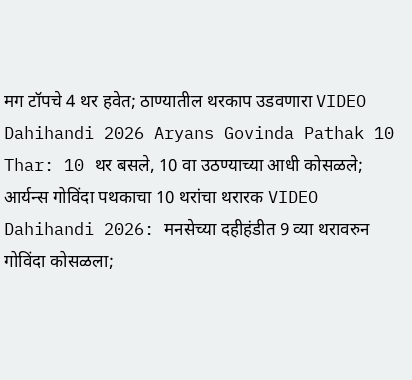मग टॉपचे 4 थर हवेत; ठाण्यातील थरकाप उडवणारा VIDEO
Dahihandi 2026 Aryans Govinda Pathak 10 Thar: 10 थर बसले, 10 वा उठण्याच्या आधी कोसळले; आर्यन्स गोविंदा पथकाचा 10 थरांचा थरारक VIDEO
Dahihandi 2026: मनसेच्या दहीहंडीत 9 व्या थरावरुन गोविंदा कोसळला;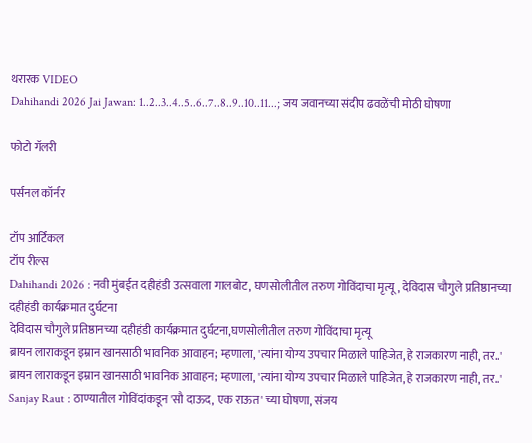थरारक VIDEO
Dahihandi 2026 Jai Jawan: 1..2..3..4..5..6..7..8..9..10..11...; जय जवानच्या संदीप ढवळेंची मोठी घोषणा

फोटो गॅलरी

पर्सनल कॉर्नर

टॉप आर्टिकल
टॉप रील्स
Dahihandi 2026 : नवी मुंबईत दहीहंडी उत्सवाला गालबोट, घणसोलीतील तरुण गोविंदाचा मृत्यू, देविदास चौगुले प्रतिष्ठानच्या दहीहंडी कार्यक्रमात दुर्घटना
देविदास चौगुले प्रतिष्ठानच्या दहीहंडी कार्यक्रमात दुर्घटना,घणसोलीतील तरुण गोविंदाचा मृत्यू
ब्रायन लाराकडून इम्रान खानसाठी भावनिक आवाहन; म्हणाला, 'त्यांना योग्य उपचार मिळाले पाहिजेत, हे राजकारण नाही, तर..'
ब्रायन लाराकडून इम्रान खानसाठी भावनिक आवाहन; म्हणाला, 'त्यांना योग्य उपचार मिळाले पाहिजेत, हे राजकारण नाही, तर..'
Sanjay Raut : ठाण्यातील गोविंदांकडून 'सौ दाऊद, एक राऊत' च्या घोषणा, संजय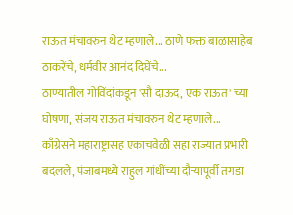राऊत मंचावरुन थेट म्हणाले... ठाणे फक्त बाळासाहेब ठाकरेंचे, धर्मवीर आनंद दिघेंचे...
ठाण्यातील गोविंदांकडून 'सौ दाऊद, एक राऊत' च्या घोषणा, संजय राऊत मंचावरुन थेट म्हणाले...
काँग्रेसने महाराष्ट्रासह एकाचवेळी सहा राज्यात प्रभारी बदलले, पंजाबमध्ये राहुल गांधींच्या दौऱ्यापूर्वी तगडा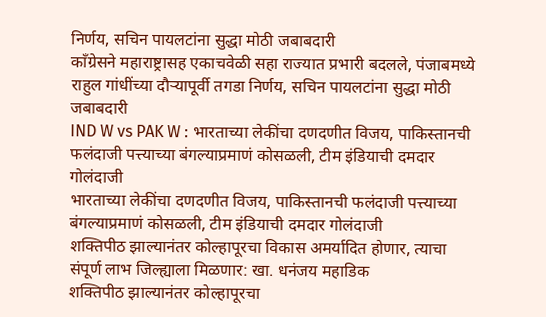निर्णय, सचिन पायलटांना सुद्धा मोठी जबाबदारी
काँग्रेसने महाराष्ट्रासह एकाचवेळी सहा राज्यात प्रभारी बदलले, पंजाबमध्ये राहुल गांधींच्या दौऱ्यापूर्वी तगडा निर्णय, सचिन पायलटांना सुद्धा मोठी जबाबदारी
IND W vs PAK W : भारताच्या लेकींचा दणदणीत विजय, पाकिस्तानची फलंदाजी पत्त्याच्या बंगल्याप्रमाणं कोसळली, टीम इंडियाची दमदार गोलंदाजी
भारताच्या लेकींचा दणदणीत विजय, पाकिस्तानची फलंदाजी पत्त्याच्या बंगल्याप्रमाणं कोसळली, टीम इंडियाची दमदार गोलंदाजी
शक्तिपीठ झाल्यानंतर कोल्हापूरचा विकास अमर्यादित होणार, त्याचा संपूर्ण लाभ जिल्ह्याला मिळणार: खा. धनंजय महाडिक
शक्तिपीठ झाल्यानंतर कोल्हापूरचा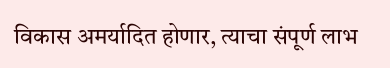विकास अमर्यादित होणार, त्याचा संपूर्ण लाभ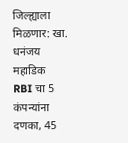जिल्ह्याला मिळणार: खा. धनंजय महाडिक
RBI चा 5  कंपन्यांना दणका, 45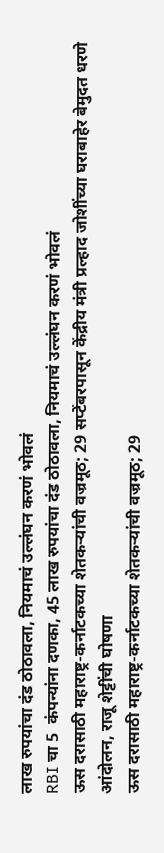लाख रुपयांचा दंड ठोठावला, नियमाचं उल्लंघन करणं भोवलं
RBI चा 5  कंपन्यांना दणका, 45 लाख रुपयांचा दंड ठोठावला, नियमाचं उल्लंघन करणं भोवलं
ऊस दरासाठी महाराष्ट्र-कर्नाटकच्या शेतकऱ्यांची वज्रमूठ; 29 सप्टेंबरपासून केंद्रीय मंत्री प्रल्हाद जोशींच्या घराबाहेर बेमुदत धरणे आंदोलन, राजू शेट्टींची घोषणा
ऊस दरासाठी महाराष्ट्र-कर्नाटकच्या शेतकऱ्यांची वज्रमूठ; 29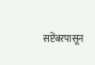सप्टेंबरपासून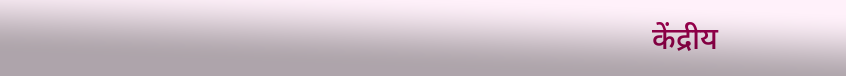केंद्रीय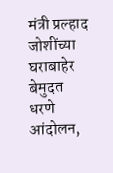मंत्री प्रल्हाद जोशींच्या घराबाहेर बेमुदत धरणे आंदोलन,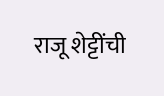राजू शेट्टींची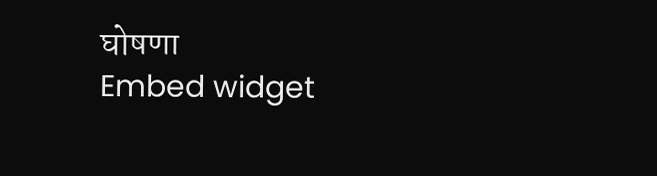घोषणा
Embed widget